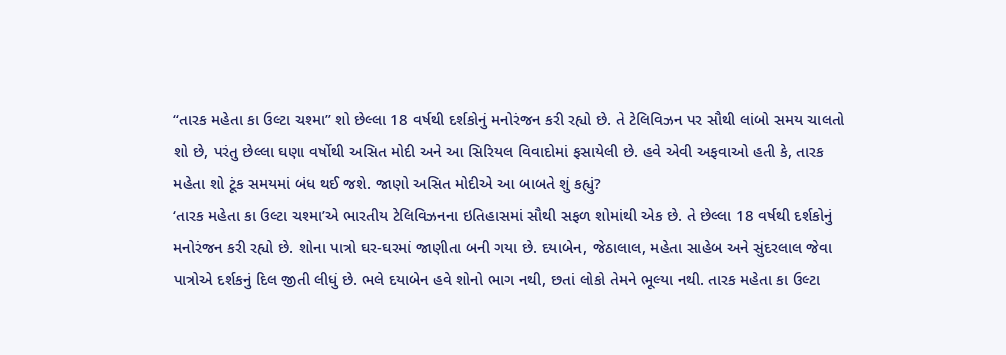“તારક મહેતા કા ઉલ્ટા ચશ્મા” શો છેલ્લા 18 વર્ષથી દર્શકોનું મનોરંજન કરી રહ્યો છે. તે ટેલિવિઝન પર સૌથી લાંબો સમય ચાલતો શો છે, પરંતુ છેલ્લા ઘણા વર્ષોથી અસિત મોદી અને આ સિરિયલ વિવાદોમાં ફસાયેલી છે. હવે એવી અફવાઓ હતી કે, તારક મહેતા શો ટૂંક સમયમાં બંધ થઈ જશે. જાણો અસિત મોદીએ આ બાબતે શું કહ્યું?
‘તારક મહેતા કા ઉલ્ટા ચશ્મા’એ ભારતીય ટેલિવિઝનના ઇતિહાસમાં સૌથી સફળ શોમાંથી એક છે. તે છેલ્લા 18 વર્ષથી દર્શકોનું મનોરંજન કરી રહ્યો છે. શોના પાત્રો ઘર-ઘરમાં જાણીતા બની ગયા છે. દયાબેન, જેઠાલાલ, મહેતા સાહેબ અને સુંદરલાલ જેવા પાત્રોએ દર્શકનું દિલ જીતી લીધું છે. ભલે દયાબેન હવે શોનો ભાગ નથી, છતાં લોકો તેમને ભૂલ્યા નથી. તારક મહેતા કા ઉલ્ટા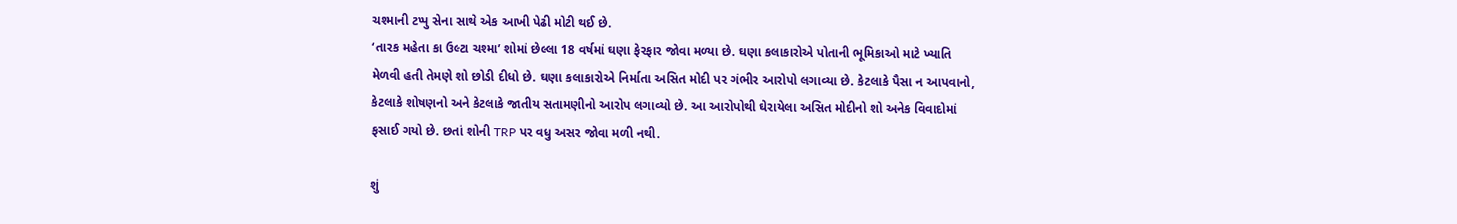ચશ્માની ટપ્પુ સેના સાથે એક આખી પેઢી મોટી થઈ છે.
‘તારક મહેતા કા ઉલ્ટા ચશ્મા’ શોમાં છેલ્લા 18 વર્ષમાં ઘણા ફેરફાર જોવા મળ્યા છે. ઘણા કલાકારોએ પોતાની ભૂમિકાઓ માટે ખ્યાતિ મેળવી હતી તેમણે શો છોડી દીધો છે. ઘણા કલાકારોએ નિર્માતા અસિત મોદી પર ગંભીર આરોપો લગાવ્યા છે. કેટલાકે પૈસા ન આપવાનો, કેટલાકે શોષણનો અને કેટલાકે જાતીય સતામણીનો આરોપ લગાવ્યો છે. આ આરોપોથી ઘેરાયેલા અસિત મોદીનો શો અનેક વિવાદોમાં ફસાઈ ગયો છે. છતાં શોની TRP પર વધુ અસર જોવા મળી નથી.

શું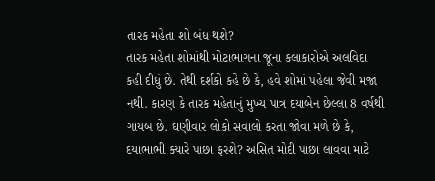તારક મહેતા શો બંધ થશે?
તારક મહેતા શોમાંથી મોટાભાગના જૂના કલાકારોએ અલવિદા કહી દીધું છે. તેથી દર્શકો કહે છે કે, હવે શોમાં પહેલા જેવી મજા નથી. કારણ કે તારક મહેતાનું મુખ્ય પાત્ર દયાબેન છેલ્લા 8 વર્ષથી ગાયબ છે. ઘણીવાર લોકો સવાલો કરતા જોવા મળે છે કે, દયાભાભી ક્યારે પાછા ફરશે? અસિત મોદી પાછા લાવવા માટે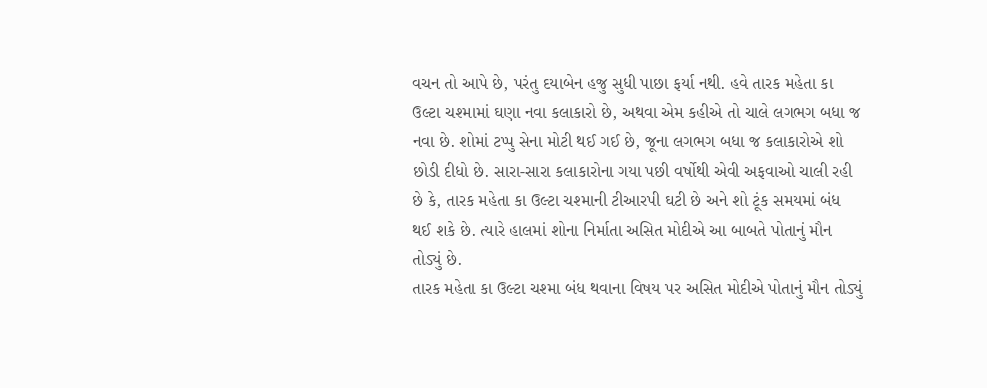વચન તો આપે છે, પરંતુ દયાબેન હજુ સુધી પાછા ફર્યા નથી. હવે તારક મહેતા કા ઉલ્ટા ચશ્મામાં ઘણા નવા કલાકારો છે, અથવા એમ કહીએ તો ચાલે લગભગ બધા જ નવા છે. શોમાં ટપ્પુ સેના મોટી થઈ ગઈ છે, જૂના લગભગ બધા જ કલાકારોએ શો છોડી દીધો છે. સારા-સારા કલાકારોના ગયા પછી વર્ષોથી એવી અફવાઓ ચાલી રહી છે કે, તારક મહેતા કા ઉલ્ટા ચશ્માની ટીઆરપી ઘટી છે અને શો ટૂંક સમયમાં બંધ થઈ શકે છે. ત્યારે હાલમાં શોના નિર્માતા અસિત મોદીએ આ બાબતે પોતાનું મૌન તોડ્યું છે.
તારક મહેતા કા ઉલ્ટા ચશ્મા બંધ થવાના વિષય પર અસિત મોદીએ પોતાનું મૌન તોડ્યું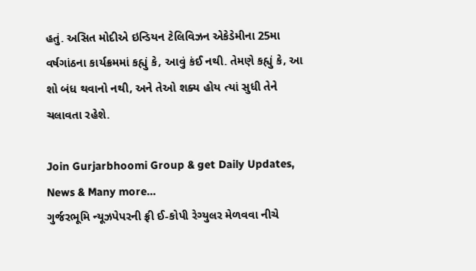હતું. અસિત મોદીએ ઇન્ડિયન ટેલિવિઝન એકેડેમીના 25મા વર્ષગાંઠના કાર્યક્રમમાં કહ્યું કે, આવું કંઈ નથી. તેમણે કહ્યું કે, આ શો બંધ થવાનો નથી, અને તેઓ શક્ય હોય ત્યાં સુધી તેને ચલાવતા રહેશે.

Join Gurjarbhoomi Group & get Daily Updates, News & Many more…
ગુર્જરભૂમિ ન્યૂઝપેપરની ફ્રી ઈ-કોપી રેગ્યુલર મેળવવા નીચે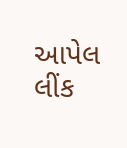આપેલ લીંક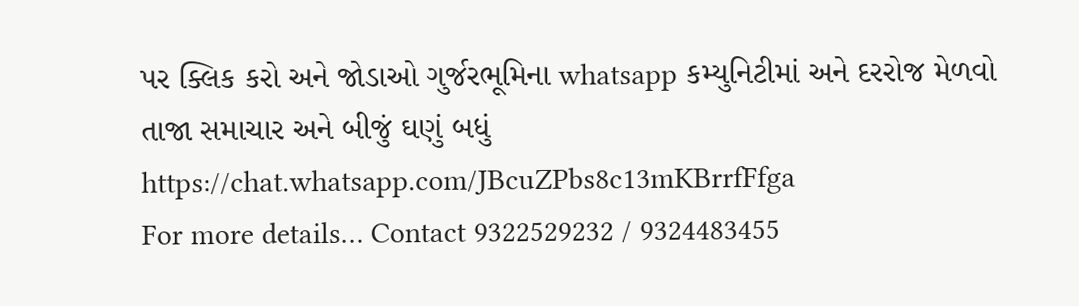પર ક્લિક કરો અને જોડાઓ ગુર્જરભૂમિના whatsapp કમ્યુનિટીમાં અને દરરોજ મેળવો તાજા સમાચાર અને બીજું ઘણું બધું https://chat.whatsapp.com/JBcuZPbs8c13mKBrrfFfga
For more details… Contact 9322529232 / 9324483455